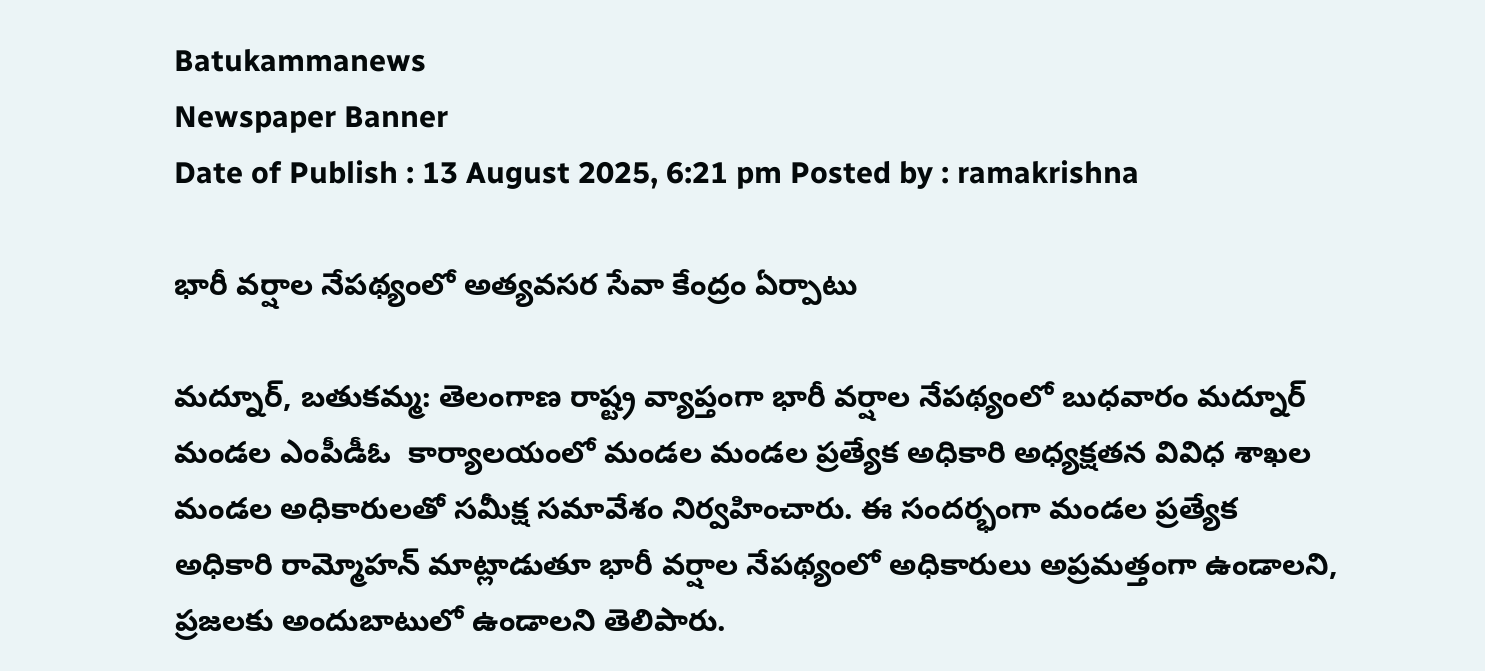Batukammanews
Newspaper Banner
Date of Publish : 13 August 2025, 6:21 pm Posted by : ramakrishna

భారీ వర్షాల నేపథ్యంలో అత్యవసర సేవా కేంద్రం ఏర్పాటు

మద్నూర్, బతుకమ్మ: తెలంగాణ రాష్ట్ర వ్యాప్తంగా భారీ వర్షాల నేపథ్యంలో బుధవారం మద్నూర్ మండల ఎంపీడీఓ  కార్యాలయంలో మండల మండల ప్రత్యేక అధికారి అధ్యక్షతన వివిధ శాఖల మండల అధికారులతో సమీక్ష సమావేశం నిర్వహించారు. ఈ సందర్భంగా మండల ప్రత్యేక అధికారి రామ్మోహన్ మాట్లాడుతూ భారీ వర్షాల నేపథ్యంలో అధికారులు అప్రమత్తంగా ఉండాలని, ప్రజలకు అందుబాటులో ఉండాలని తెలిపారు.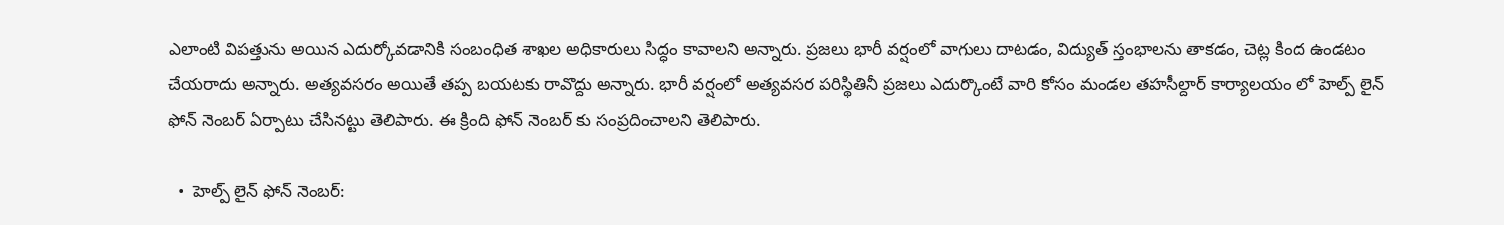ఎలాంటి విపత్తును అయిన ఎదుర్కోవడానికి సంబంధిత శాఖల అధికారులు సిద్ధం కావాలని అన్నారు. ప్రజలు భారీ వర్షంలో వాగులు దాటడం, విద్యుత్ స్తంభాలను తాకడం, చెట్ల కింద ఉండటం చేయరాదు అన్నారు. అత్యవసరం అయితే తప్ప బయటకు రావొద్దు అన్నారు. భారీ వర్షంలో అత్యవసర పరిస్థితినీ ప్రజలు ఎదుర్కొంటే వారి కోసం మండల తహసీల్దార్ కార్యాలయం లో హెల్ప్ లైన్ ఫోన్ నెంబర్ ఏర్పాటు చేసినట్టు తెలిపారు. ఈ క్రింది ఫోన్ నెంబర్ కు సంప్రదించాలని తెలిపారు.

  •  హెల్ప్ లైన్ ఫోన్ నెంబర్: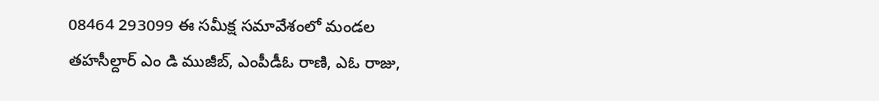08464 293099 ఈ సమీక్ష సమావేశంలో మండల తహసీల్దార్ ఎం డి ముజీబ్, ఎంపీడీఓ రాణి, ఎఓ రాజు,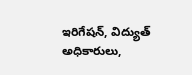ఇరిగేషన్, విద్యుత్ అధికారులు,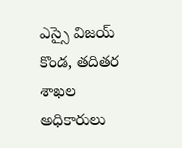ఎస్సై విజయ్ కొండ, తదితర శాఖల అధికారులు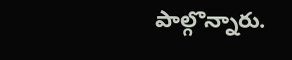పాల్గొన్నారు.